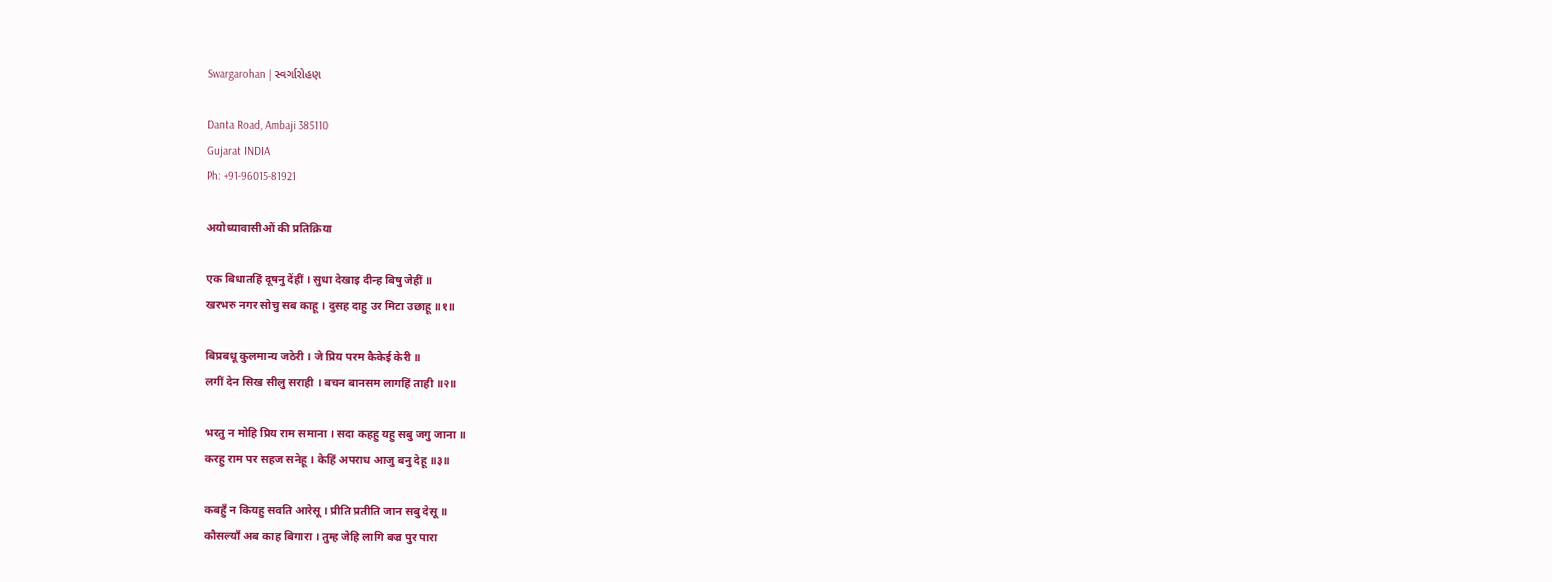Swargarohan | સ્વર્ગારોહણ

Danta Road, Ambaji 385110
Gujarat INDIA
Ph: +91-96015-81921

अयोध्यावासीओं की प्रतिक्रिया

एक बिधातहिं दूषनु देंहीं । सुधा देखाइ दीन्ह बिषु जेहीं ॥
खरभरु नगर सोचु सब काहू । दुसह दाहु उर मिटा उछाहू ॥१॥

बिप्रबधू कुलमान्य जठेरी । जे प्रिय परम कैकेई केरी ॥
लगीं देन सिख सीलु सराही । बचन बानसम लागहिं ताही ॥२॥

भरतु न मोहि प्रिय राम समाना । सदा कहहु यहु सबु जगु जाना ॥
करहु राम पर सहज सनेहू । केहिं अपराध आजु बनु देहू ॥३॥

कबहुँ न कियहु सवति आरेसू । प्रीति प्रतीति जान सबु देसू ॥
कौसल्याँ अब काह बिगारा । तुम्ह जेहि लागि बज्र पुर पारा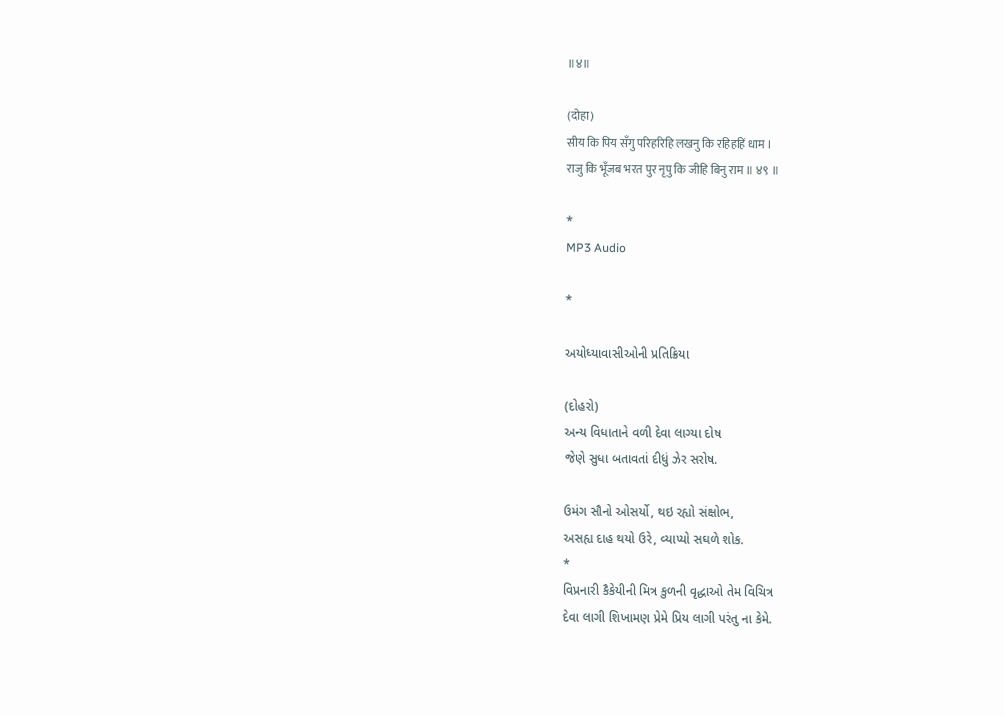॥४॥

(दोहा)
सीय कि पिय सँगु परिहरिहि लखनु कि रहिहहिं धाम ।
राजु कि भूँजब भरत पुर नृपु कि जीहि बिनु राम ॥ ४९ ॥

*
MP3 Audio

*

અયોધ્યાવાસીઓની પ્રતિક્રિયા

(દોહરો)
અન્ય વિધાતાને વળી દેવા લાગ્યા દોષ
જેણે સુધા બતાવતાં દીધું ઝેર સરોષ.

ઉમંગ સૌનો ઓસર્યો, થઇ રહ્યો સંક્ષોભ,
અસહ્ય દાહ થયો ઉરે, વ્યાપ્યો સઘળે શોક.
*
વિપ્રનારી કૈકેયીની મિત્ર કુળની વૃદ્ધાઓ તેમ વિચિત્ર
દેવા લાગી શિખામણ પ્રેમે પ્રિય લાગી પરંતુ ના કેમે.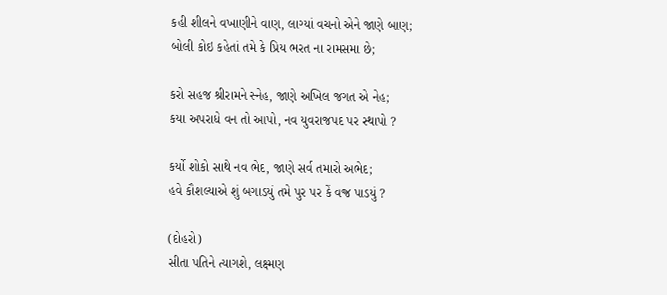કહી શીલને વખાણીને વાણ, લાગ્યાં વચનો એને જાણે બાણ;
બોલી કોઇ કહેતાં તમે કે પ્રિય ભરત ના રામસમા છે;

કરો સહજ શ્રીરામને સ્નેહ, જાણે અખિલ જગત એ નેહ;
કયા અપરાધે વન તો આપો, નવ યુવરાજપદ પર સ્થાપો ?

કર્યો શોકો સાથે નવ ભેદ, જાણે સર્વ તમારો અભેદ;
હવે કૌશલ્યાએ શું બગાડયું તમે પુર પર કેં વજ્ર પાડયું ?

(દોહરો)
સીતા પતિને ત્યાગશે, લક્ષ્મણ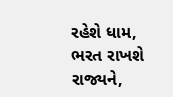રહેશે ધામ,
ભરત રાખશે રાજ્યને,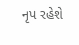નૃપ રહેશે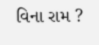વિના રામ ?